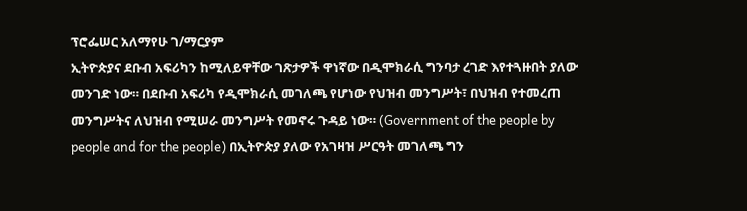ፕሮፌሠር አለማየሁ ገ/ማርያም
ኢትዮጵያና ደቡብ አፍሪካን ከሚለይዋቸው ገጽታዎች ዋነኛው በዲሞክራሲ ግንባታ ረገድ እየተጓዙበት ያለው መንገድ ነው። በደቡብ አፍሪካ የዲሞክራሲ መገለጫ የሆነው የህዝብ መንግሥት፣ በህዝብ የተመረጠ መንግሥትና ለህዝብ የሚሠራ መንግሥት የመኖሩ ጉዳይ ነው። (Government of the people by people and for the people) በኢትዮጵያ ያለው የአገዛዝ ሥርዓት መገለጫ ግን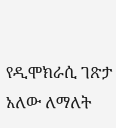የዲሞክራሲ ገጽታ አለው ለማለት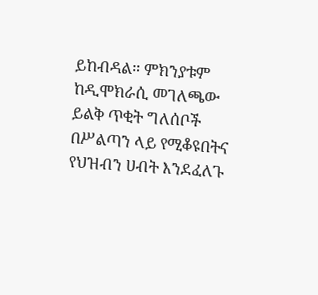ይከብዳል። ምክንያቱም ከዲሞክራሲ መገለጫው ይልቅ ጥቂት ግለሰቦች በሥልጣን ላይ የሚቆዩበትና የህዝብን ሀብት እንደፈለጉ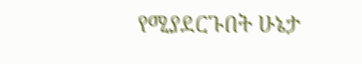የሚያደርጉበት ሁኔታ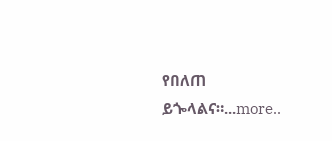የበለጠ ይጐላልና።...more..